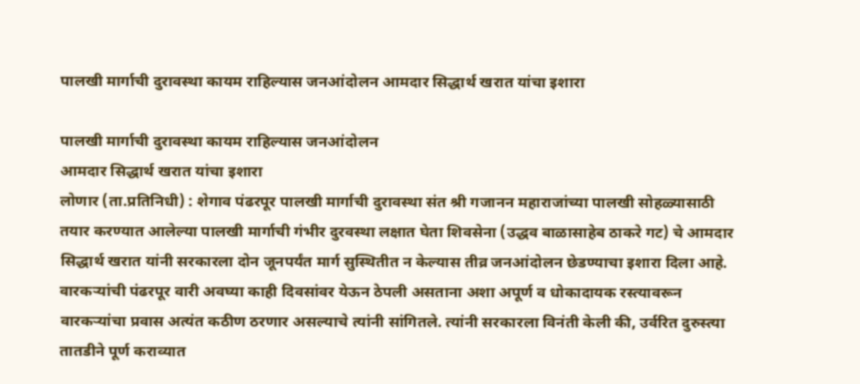पालखी मार्गाची दुरावस्था कायम राहिल्यास जनआंदोलन आमदार सिद्धार्थ खरात यांचा इशारा

पालखी मार्गाची दुरावस्था कायम राहिल्यास जनआंदोलन
आमदार सिद्धार्थ खरात यांचा इशारा
लोणार (ता.प्रतिनिधी) : शेगाव पंढरपूर पालखी मार्गाची दुरावस्था संत श्री गजानन महाराजांच्या पालखी सोहळ्यासाठी तयार करण्यात आलेल्या पालखी मार्गाची गंभीर दुरवस्था लक्षात घेता शिवसेना (उद्धव बाळासाहेब ठाकरे गट) चे आमदार सिद्धार्थ खरात यांनी सरकारला दोन जूनपर्यंत मार्ग सुस्थितीत न केल्यास तीव्र जनआंदोलन छेडण्याचा इशारा दिला आहे.
वारकऱ्यांची पंढरपूर वारी अवघ्या काही दिवसांवर येऊन ठेपली असताना अशा अपूर्ण व धोकादायक रस्त्यावरून वारकऱ्यांचा प्रवास अत्यंत कठीण ठरणार असल्याचे त्यांनी सांगितले. त्यांनी सरकारला विनंती केली की, उर्वरित दुरुस्त्या तातडीने पूर्ण कराव्यात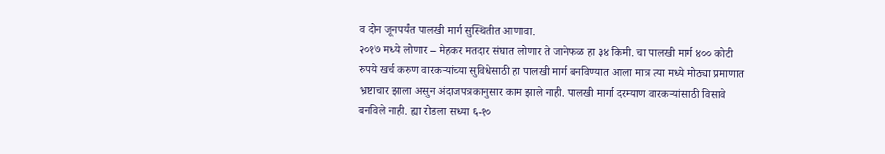व दोन जूनपर्यंत पालखी मार्ग सुस्थितीत आणावा.
२०१७ मध्ये लोणार – मेहकर मतदार संघात लोणार ते जानेफळ हा ३४ किमी. चा पालखी मार्ग ४०० कोटी रुपये खर्च करुण वारकऱ्यांच्या सुविधेसाठी हा पालखी मार्ग बनविण्यात आला मात्र त्या मध्ये मोठ्या प्रमाणात भ्रष्टाचार झाला असुन अंदाजपत्रकानुसार काम झाले नाही. पालखी मार्गा दरम्याण वारकऱ्यांसाठी विसावे बनविले नाही. ह्या रोडला सध्या ६-१०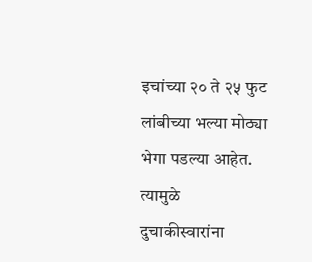इचांच्या २० ते २५ फुट लांबीच्या भल्या मोठ्या भेगा पडल्या आहेत.
त्यामुळे दुचाकीस्वारांना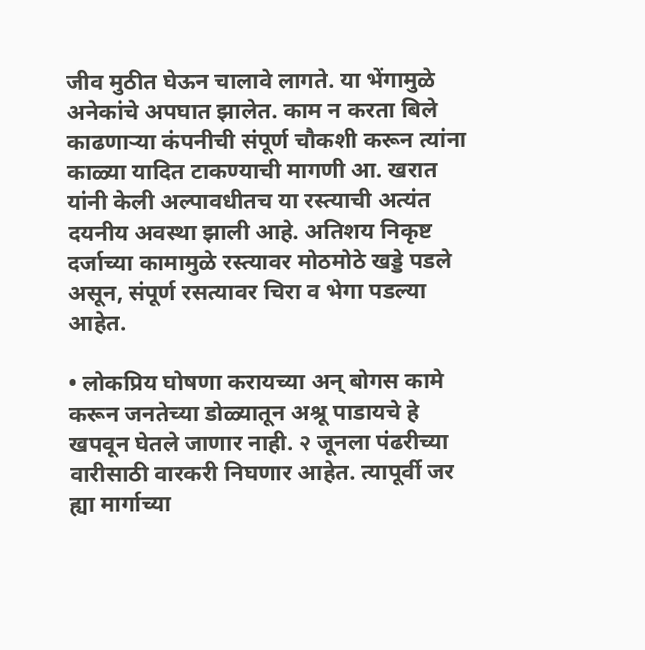जीव मुठीत घेऊन चालावे लागते. या भेंगामुळे अनेकांचे अपघात झालेत. काम न करता बिले काढणाऱ्या कंपनीची संपूर्ण चौकशी करून त्यांना काळ्या यादित टाकण्याची मागणी आ. खरात यांनी केली अल्पावधीतच या रस्त्याची अत्यंत दयनीय अवस्था झाली आहे. अतिशय निकृष्ट दर्जाच्या कामामुळे रस्त्यावर मोठमोठे खड्डे पडले असून, संपूर्ण रसत्यावर चिरा व भेगा पडल्या आहेत.

• लोकप्रिय घोषणा करायच्या अन् बोगस कामे करून जनतेच्या डोळ्यातून अश्रू पाडायचे हे खपवून घेतले जाणार नाही. २ जूनला पंढरीच्या वारीसाठी वारकरी निघणार आहेत. त्यापूर्वी जर ह्या मार्गाच्या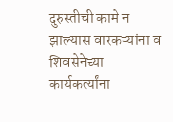दुरुस्तीची कामे न झाल्यास वारकऱ्यांना व शिवसेनेच्या कार्यकर्त्यांना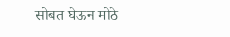सोबत घेऊन मोठे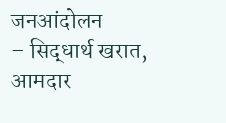जनआंदोलन
– सिद्धार्थ खरात, आमदार